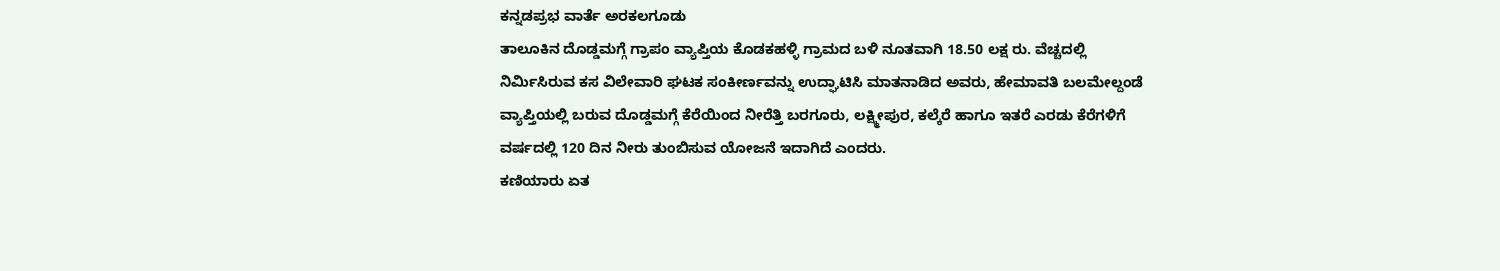ಕನ್ನಡಪ್ರಭ ವಾರ್ತೆ ಅರಕಲಗೂಡು
ತಾಲೂಕಿನ ದೊಡ್ಡಮಗ್ಗೆ ಗ್ರಾಪಂ ವ್ಯಾಪ್ತಿಯ ಕೊಡಕಹಳ್ಳಿ ಗ್ರಾಮದ ಬಳಿ ನೂತವಾಗಿ 18.50 ಲಕ್ಷ ರು. ವೆಚ್ಚದಲ್ಲಿ ನಿರ್ಮಿಸಿರುವ ಕಸ ವಿಲೇವಾರಿ ಘಟಕ ಸಂಕೀರ್ಣವನ್ನು ಉದ್ಘಾಟಿಸಿ ಮಾತನಾಡಿದ ಅವರು, ಹೇಮಾವತಿ ಬಲಮೇಲ್ದಂಡೆ ವ್ಯಾಪ್ತಿಯಲ್ಲಿ ಬರುವ ದೊಡ್ಡಮಗ್ಗೆ ಕೆರೆಯಿಂದ ನೀರೆತ್ತಿ ಬರಗೂರು, ಲಕ್ಷ್ಮೀಪುರ, ಕಲ್ಕೆರೆ ಹಾಗೂ ಇತರೆ ಎರಡು ಕೆರೆಗಳಿಗೆ ವರ್ಷದಲ್ಲಿ 120 ದಿನ ನೀರು ತುಂಬಿಸುವ ಯೋಜನೆ ಇದಾಗಿದೆ ಎಂದರು.
ಕಣಿಯಾರು ಏತ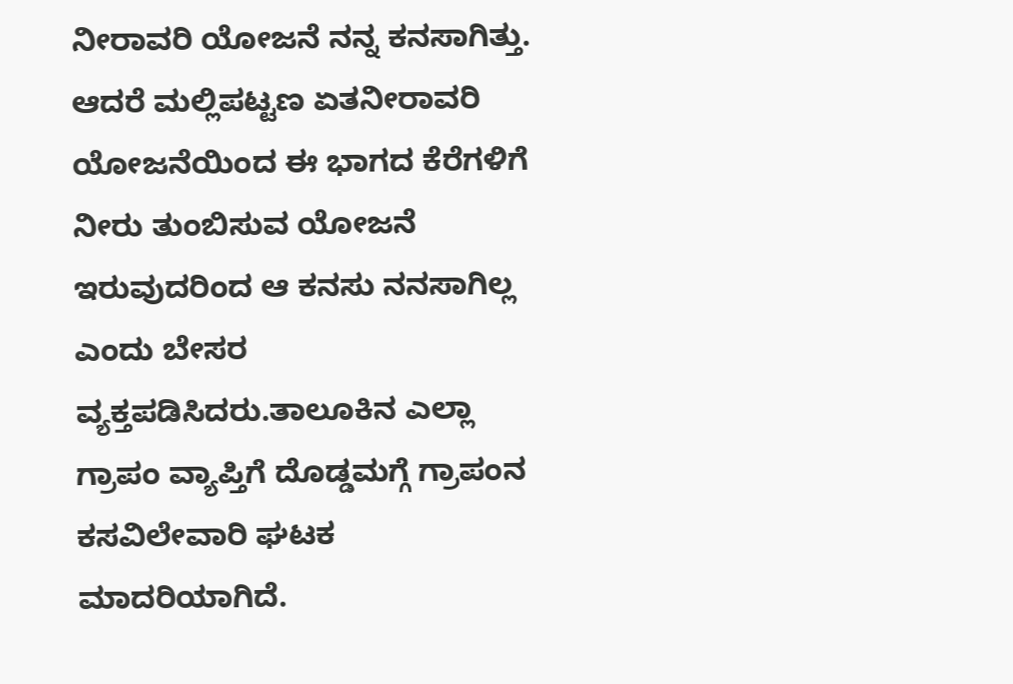ನೀರಾವರಿ ಯೋಜನೆ ನನ್ನ ಕನಸಾಗಿತ್ತು. ಆದರೆ ಮಲ್ಲಿಪಟ್ಟಣ ಏತನೀರಾವರಿ ಯೋಜನೆಯಿಂದ ಈ ಭಾಗದ ಕೆರೆಗಳಿಗೆ ನೀರು ತುಂಬಿಸುವ ಯೋಜನೆ ಇರುವುದರಿಂದ ಆ ಕನಸು ನನಸಾಗಿಲ್ಲ ಎಂದು ಬೇಸರ ವ್ಯಕ್ತಪಡಿಸಿದರು.ತಾಲೂಕಿನ ಎಲ್ಲಾ ಗ್ರಾಪಂ ವ್ಯಾಪ್ತಿಗೆ ದೊಡ್ಡಮಗ್ಗೆ ಗ್ರಾಪಂನ ಕಸವಿಲೇವಾರಿ ಘಟಕ ಮಾದರಿಯಾಗಿದೆ.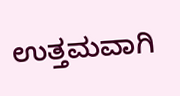ಉತ್ತಮವಾಗಿ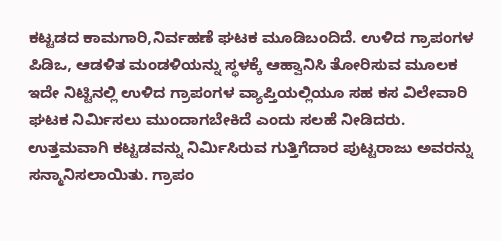ಕಟ್ಟಡದ ಕಾಮಗಾರಿ,ನಿರ್ವಹಣೆ ಘಟಕ ಮೂಡಿಬಂದಿದೆ. ಉಳಿದ ಗ್ರಾಪಂಗಳ ಪಿಡಿಒ, ಆಡಳಿತ ಮಂಡಳಿಯನ್ನು ಸ್ಥಳಕ್ಕೆ ಆಹ್ವಾನಿಸಿ ತೋರಿಸುವ ಮೂಲಕ ಇದೇ ನಿಟ್ಟಿನಲ್ಲಿ ಉಳಿದ ಗ್ರಾಪಂಗಳ ವ್ಯಾಪ್ತಿಯಲ್ಲಿಯೂ ಸಹ ಕಸ ವಿಲೇವಾರಿ ಘಟಕ ನಿರ್ಮಿಸಲು ಮುಂದಾಗಬೇಕಿದೆ ಎಂದು ಸಲಹೆ ನೀಡಿದರು.
ಉತ್ತಮವಾಗಿ ಕಟ್ಟಡವನ್ನು ನಿರ್ಮಿಸಿರುವ ಗುತ್ತಿಗೆದಾರ ಪುಟ್ಟರಾಜು ಅವರನ್ನು ಸನ್ಮಾನಿಸಲಾಯಿತು. ಗ್ರಾಪಂ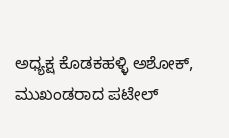ಅಧ್ಯಕ್ಷ ಕೊಡಕಹಳ್ಳಿ ಅಶೋಕ್, ಮುಖಂಡರಾದ ಪಟೇಲ್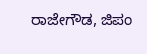ರಾಜೇಗೌಡ, ಜಿಪಂ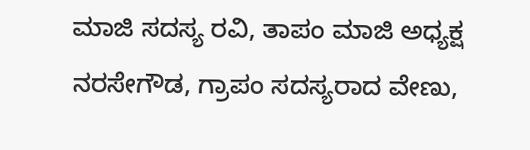ಮಾಜಿ ಸದಸ್ಯ ರವಿ, ತಾಪಂ ಮಾಜಿ ಅಧ್ಯಕ್ಷ ನರಸೇಗೌಡ, ಗ್ರಾಪಂ ಸದಸ್ಯರಾದ ವೇಣು,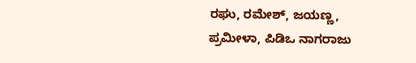ರಘು, ರಮೇಶ್, ಜಯಣ್ಣ, ಪ್ರಮೀಳಾ, ಪಿಡಿಒ ನಾಗರಾಜು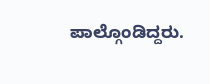ಪಾಲ್ಗೊಂಡಿದ್ದರು.